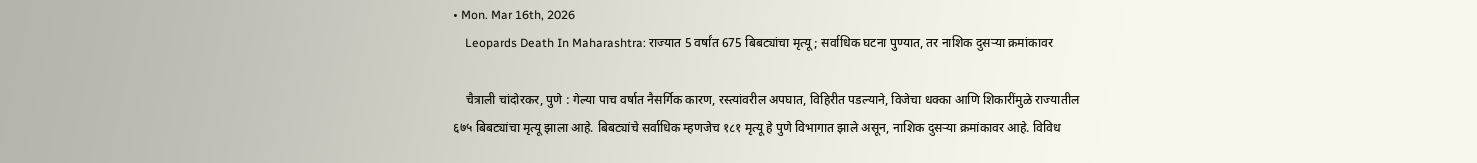• Mon. Mar 16th, 2026
    Leopards Death In Maharashtra: राज्यात 5 वर्षांत 675 बिबट्यांचा मृत्यू; सर्वाधिक घटना पुण्यात, तर नाशिक दुसऱ्या क्रमांकावर

    चैत्राली चांदोरकर, पुणे : गेल्या पाच वर्षात नैसर्गिक कारण, रस्त्यांवरील अपघात, विहिरीत पडल्याने, विजेचा धक्का आणि शिकारींमुळे राज्यातील ६७५ बिबट्यांचा मृत्यू झाला आहे. बिबट्यांचे सर्वाधिक म्हणजेच १८१ मृत्यू हे पुणे विभागात झाले असून, नाशिक दुसऱ्या क्रमांकावर आहे. विविध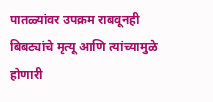पातळ्यांवर उपक्रम राबवूनही बिबट्यांचे मृत्यू आणि त्यांच्यामुळे होणारी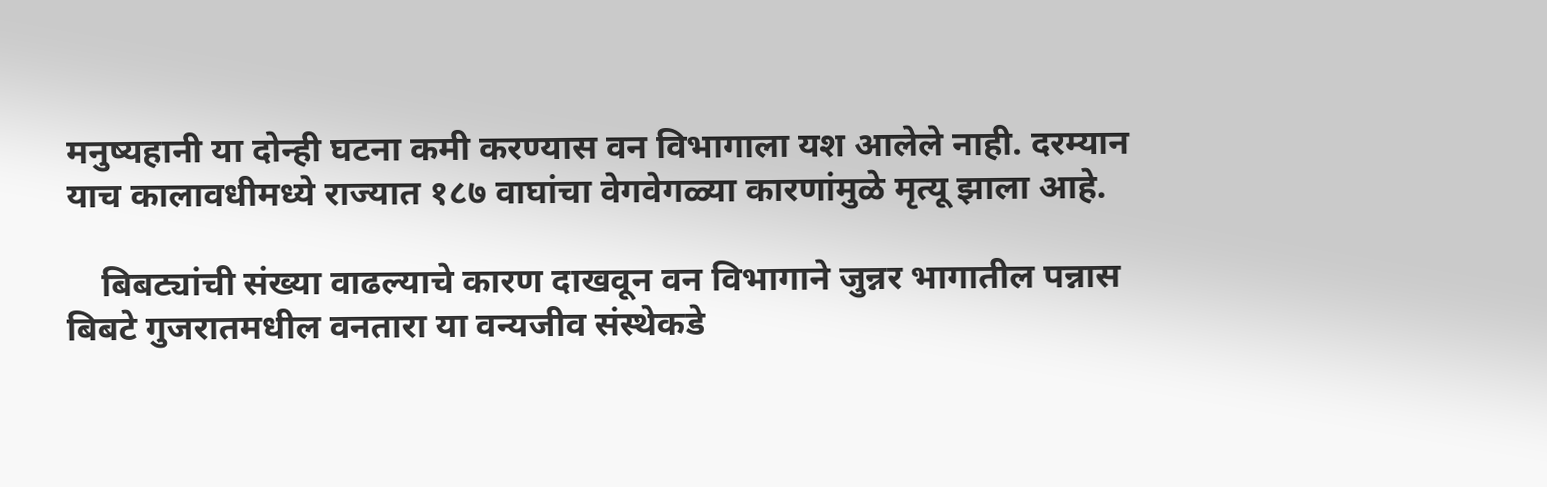मनुष्यहानी या दोन्ही घटना कमी करण्यास वन विभागाला यश आलेले नाही. दरम्यान याच कालावधीमध्ये राज्यात १८७ वाघांचा वेगवेगळ्या कारणांमुळे मृत्यू झाला आहे.

    बिबट्यांची संख्या वाढल्याचे कारण दाखवून वन विभागाने जुन्नर भागातील पन्नास बिबटे गुजरातमधील वनतारा या वन्यजीव संस्थेकडे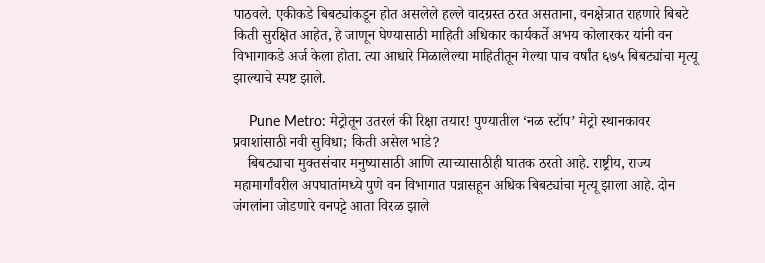पाठवले. एकीकडे बिबट्यांकडून होत असलेले हल्ले वादग्रस्त ठरत असताना, वनक्षेत्रात राहणारे बिबटे किती सुरक्षित आहेत, हे जाणून घेण्यासाठी माहिती अधिकार कार्यकर्ते अभय कोलारकर यांनी वन विभागाकडे अर्ज केला होता. त्या आधारे मिळालेल्या माहितीतून गेल्या पाच वर्षांत ६७५ बिबट्यांचा मृत्यू झाल्याचे स्पष्ट झाले.

    Pune Metro: मेट्रोतून उतरलं की रिक्षा तयार! पुण्यातील ‘नळ स्टॉप’ मेट्रो स्थानकावर प्रवाशांसाठी नवी सुविधा; किती असेल भाडे?
    बिबट्याचा मुक्तसंचार मनुष्यासाठी आणि त्याच्यासाठीही घातक ठरतो आहे. राष्ट्रीय, राज्य महामार्गांवरील अपघातांमध्ये पुणे वन विभागात पन्नासहून अधिक बिबट्यांचा मृत्यू झाला आहे. दोन जंगलांना जोडणारे वनपट्टे आता विरळ झाले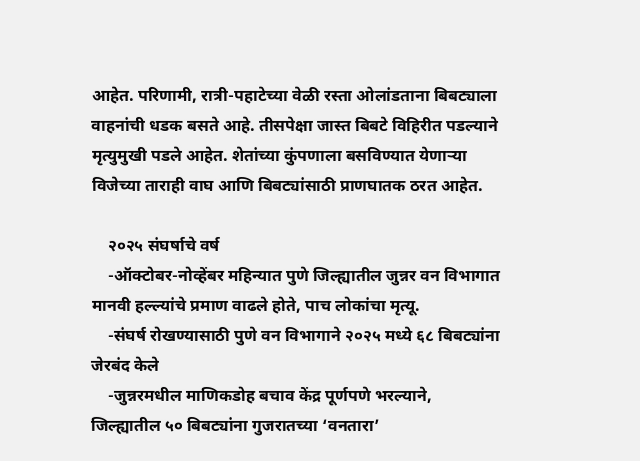आहेत. परिणामी, रात्री-पहाटेच्या वेळी रस्ता ओलांडताना बिबट्याला वाहनांची धडक बसते आहे. तीसपेक्षा जास्त बिबटे विहिरीत पडल्याने मृत्युमुखी पडले आहेत. शेतांच्या कुंपणाला बसविण्यात येणाऱ्या विजेच्या ताराही वाघ आणि बिबट्यांसाठी प्राणघातक ठरत आहेत.

    २०२५ संघर्षाचे वर्ष
    -ऑक्टोबर-नोव्हेंबर महिन्यात पुणे जिल्ह्यातील जुन्नर वन विभागात मानवी हल्ल्यांचे प्रमाण वाढले होते, पाच लोकांचा मृत्यू.
    -संघर्ष रोखण्यासाठी पुणे वन विभागाने २०२५ मध्ये ६८ बिबट्यांना जेरबंद केले
    -जुन्नरमधील माणिकडोह बचाव केंद्र पूर्णपणे भरल्याने, जिल्ह्यातील ५० बिबट्यांना गुजरातच्या ‘वनतारा’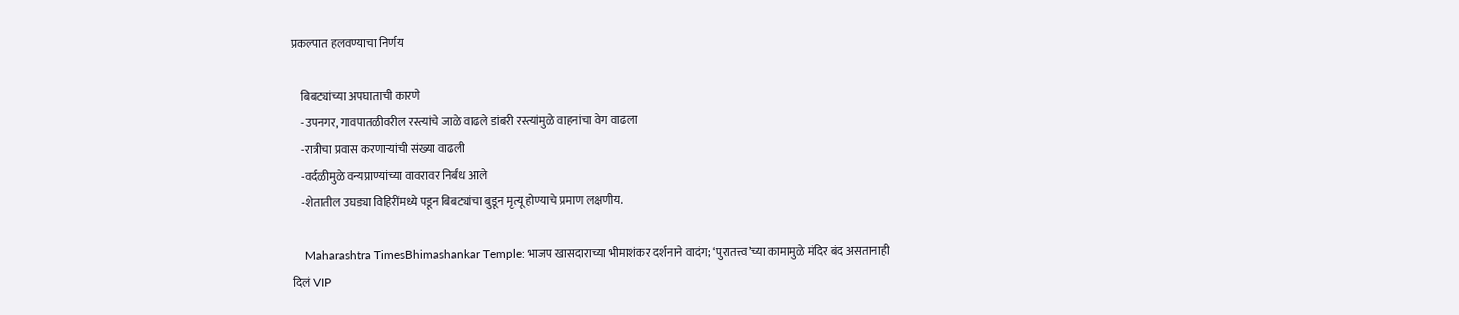प्रकल्पात हलवण्याचा निर्णय

    बिबट्यांच्या अपघाताची कारणे
    -उपनगर, गावपातळीवरील रस्त्यांचे जाळे वाढले डांबरी रस्त्यांमुळे वाहनांचा वेग वाढला
    -रात्रीचा प्रवास करणाऱ्यांची संख्या वाढली
    -वर्दळीमुळे वन्यप्राण्यांच्या वावरावर निर्बंध आले
    -शेतातील उघड्या विहिरींमध्ये पडून बिबट्यांचा बुडून मृत्यू होण्याचे प्रमाण लक्षणीय.

    Maharashtra TimesBhimashankar Temple: भाजप खासदाराच्या भीमाशंकर दर्शनाने वादंग; ‘पुरातत्त्व’च्या कामामुळे मंदिर बंद असतानाही दिलं VIP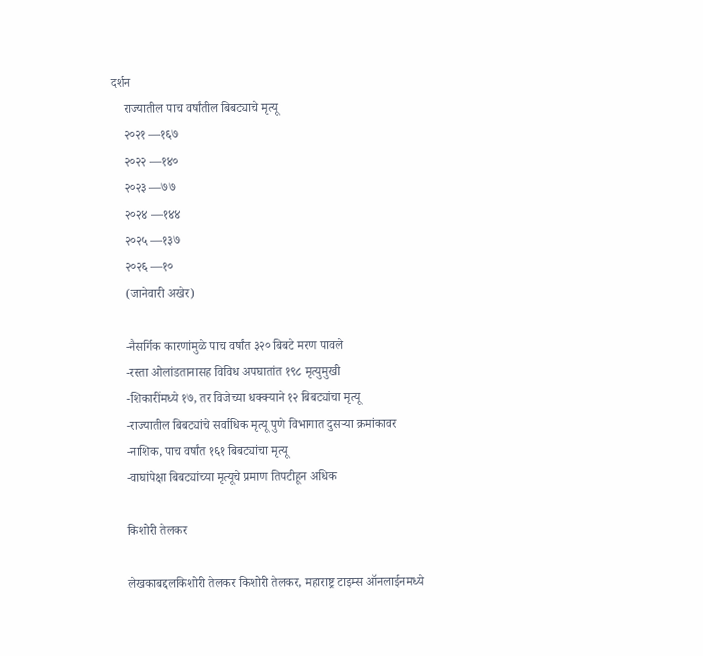दर्शन
    राज्यातील पाच वर्षांतील बिबट्याचे मृत्यू
    २०२१ —१६७
    २०२२ —१४०
    २०२३ —७७
    २०२४ —१४४
    २०२५ —१३७
    २०२६ —१०
    (जानेवारी अखेर)

    -नैसर्गिक कारणांमुळे पाच वर्षांत ३२० बिबटे मरण पावले
    -रस्ता ओलांडतानासह विविध अपघातांत १९८ मृत्युमुखी
    -शिकारींमध्ये १७, तर विजेच्या धक्क्याने १२ बिबट्यांचा मृत्यू
    -राज्यातील बिबट्यांचे सर्वाधिक मृत्यू पुणे विभागात दुसऱ्या क्रमांकावर
    -नाशिक, पाच वर्षांत १६१ बिबट्यांचा मृत्यू
    -वाघांपेक्षा बिबट्यांच्या मृत्यूचे प्रमाण तिपटीहून अधिक

    किशोरी तेलकर

    लेखकाबद्दलकिशोरी तेलकर किशोरी तेलकर, महाराष्ट्र टाइम्स ऑनलाईनमध्ये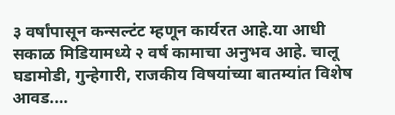३ वर्षांपासून कन्सल्टंट म्हणून कार्यरत आहे.या आधी सकाळ मिडियामध्ये २ वर्ष कामाचा अनुभव आहे. चालू घडामोडी, गुन्हेगारी, राजकीय विषयांच्या बातम्यांत विशेष आवड.…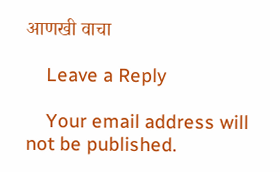आणखी वाचा

    Leave a Reply

    Your email address will not be published.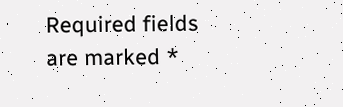Required fields are marked *